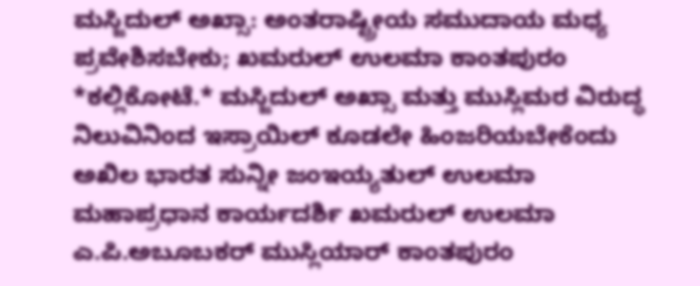ಮಸ್ಜಿದುಲ್ ಅಖ್ಸಾ: ಅಂತರಾಷ್ಟ್ರೀಯ ಸಮುದಾಯ ಮಧ್ಯ ಪ್ರವೇಶಿಸಬೇಕು; ಖಮರುಲ್ ಉಲಮಾ ಕಾಂತಪುರಂ
*ಕಲ್ಲಿಕೋಟೆ.* ಮಸ್ಜಿದುಲ್ ಅಖ್ಸಾ ಮತ್ತು ಮುಸ್ಲಿಮರ ವಿರುದ್ಧ ನಿಲುವಿನಿಂದ ಇಸ್ರಾಯಿಲ್ ಕೂಡಲೇ ಹಿಂಜರಿಯಬೇಕೆಂದು ಅಖಿಲ ಭಾರತ ಸುನ್ನೀ ಜಂಇಯ್ಯತುಲ್ ಉಲಮಾ ಮಹಾಪ್ರಧಾನ ಕಾರ್ಯದರ್ಶಿ ಖಮರುಲ್ ಉಲಮಾ ಎ.ಪಿ.ಅಬೂಬಕರ್ ಮುಸ್ಲಿಯಾರ್ ಕಾಂತಪುರಂ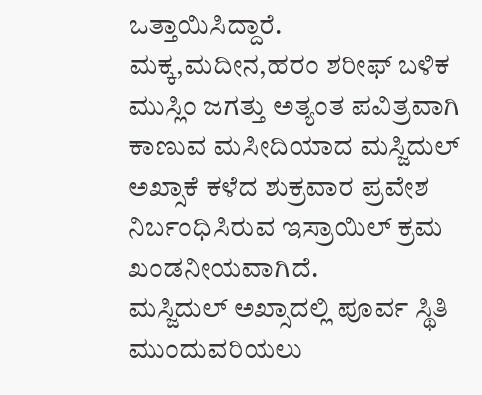ಒತ್ತಾಯಿಸಿದ್ದಾರೆ.
ಮಕ್ಕ,ಮದೀನ,ಹರಂ ಶರೀಫ್ ಬಳಿಕ ಮುಸ್ಲಿಂ ಜಗತ್ತು ಅತ್ಯಂತ ಪವಿತ್ರವಾಗಿ ಕಾಣುವ ಮಸೀದಿಯಾದ ಮಸ್ಜಿದುಲ್ ಅಖ್ಸಾಕೆ ಕಳೆದ ಶುಕ್ರವಾರ ಪ್ರವೇಶ ನಿರ್ಬಂಧಿಸಿರುವ ಇಸ್ರಾಯಿಲ್ ಕ್ರಮ ಖಂಡನೀಯವಾಗಿದೆ.
ಮಸ್ಜಿದುಲ್ ಅಖ್ಸಾದಲ್ಲಿ ಪೂರ್ವ ಸ್ಥಿತಿ ಮುಂದುವರಿಯಲು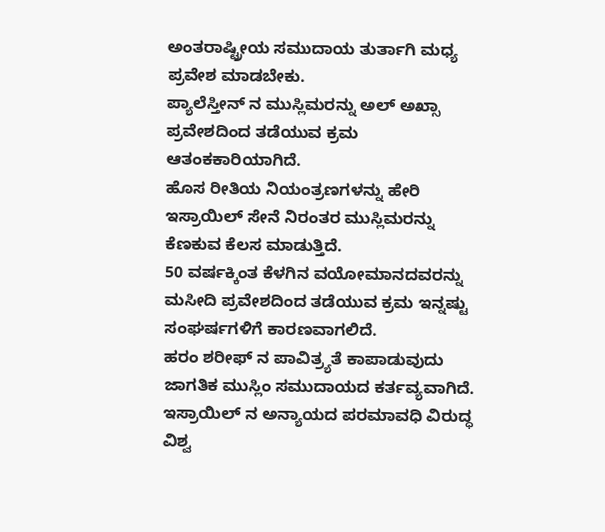ಅಂತರಾಷ್ಟ್ರೀಯ ಸಮುದಾಯ ತುರ್ತಾಗಿ ಮಧ್ಯ ಪ್ರವೇಶ ಮಾಡಬೇಕು.
ಪ್ಯಾಲೆಸ್ತೀನ್ ನ ಮುಸ್ಲಿಮರನ್ನು ಅಲ್ ಅಖ್ಸಾ ಪ್ರವೇಶದಿಂದ ತಡೆಯುವ ಕ್ರಮ ಆತಂಕಕಾರಿಯಾಗಿದೆ.
ಹೊಸ ರೀತಿಯ ನಿಯಂತ್ರಣಗಳನ್ನು ಹೇರಿ ಇಸ್ರಾಯಿಲ್ ಸೇನೆ ನಿರಂತರ ಮುಸ್ಲಿಮರನ್ನು ಕೆಣಕುವ ಕೆಲಸ ಮಾಡುತ್ತಿದೆ.
50 ವರ್ಷಕ್ಕಿಂತ ಕೆಳಗಿನ ವಯೋಮಾನದವರನ್ನು ಮಸೀದಿ ಪ್ರವೇಶದಿಂದ ತಡೆಯುವ ಕ್ರಮ ಇನ್ನಷ್ಟು ಸಂಘರ್ಷಗಳಿಗೆ ಕಾರಣವಾಗಲಿದೆ.
ಹರಂ ಶರೀಫ್ ನ ಪಾವಿತ್ರ್ಯತೆ ಕಾಪಾಡುವುದು ಜಾಗತಿಕ ಮುಸ್ಲಿಂ ಸಮುದಾಯದ ಕರ್ತವ್ಯವಾಗಿದೆ.
ಇಸ್ರಾಯಿಲ್ ನ ಅನ್ಯಾಯದ ಪರಮಾವಧಿ ವಿರುದ್ಧ ವಿಶ್ವ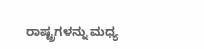ರಾಷ್ಟ್ರಗಳನ್ನು ಮಧ್ಯ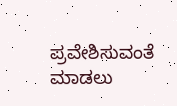ಪ್ರವೇಶಿಸುವಂತೆ ಮಾಡಲು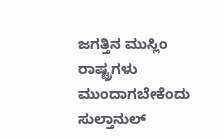ಜಗತ್ತಿನ ಮುಸ್ಲಿಂ ರಾಷ್ಟ್ರಗಳು ಮುಂದಾಗಬೇಕೆಂದು ಸುಲ್ತಾನುಲ್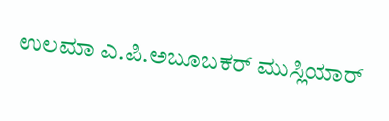ಉಲಮಾ ಎ.ಪಿ.ಅಬೂಬಕರ್ ಮುಸ್ಲಿಯಾರ್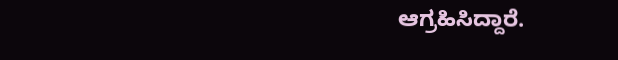ಆಗ್ರಹಿಸಿದ್ದಾರೆ.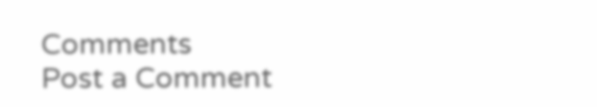Comments
Post a Comment